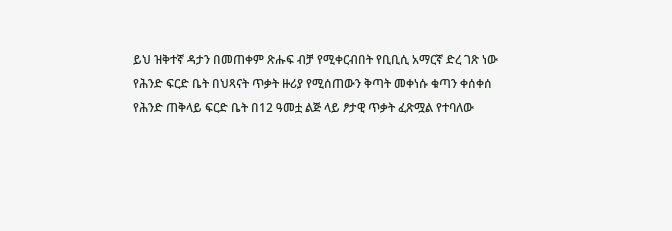ይህ ዝቅተኛ ዳታን በመጠቀም ጽሑፍ ብቻ የሚቀርብበት የቢቢሲ አማርኛ ድረ ገጽ ነው
የሕንድ ፍርድ ቤት በህጻናት ጥቃት ዙሪያ የሚሰጠውን ቅጣት መቀነሱ ቁጣን ቀሰቀሰ
የሕንድ ጠቅላይ ፍርድ ቤት በ12 ዓመቷ ልጅ ላይ ፆታዊ ጥቃት ፈጽሟል የተባለው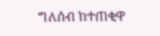ግለሰብ ከተጠቂዋ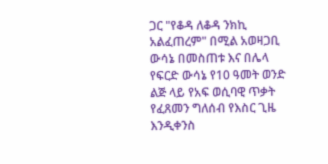ጋር "የቆዳ ለቆዳ ንክኪ አልፈጠረም" በሚል አወዛጋቢ ውሳኔ በመስጠቱ እና በሌላ የፍርድ ውሳኔ የ10 ዓመት ወንድ ልጅ ላይ የአፍ ወሲባዊ ጥቃት የፈጸመን ግለሰብ የእስር ጊዜ እንዲቀንስ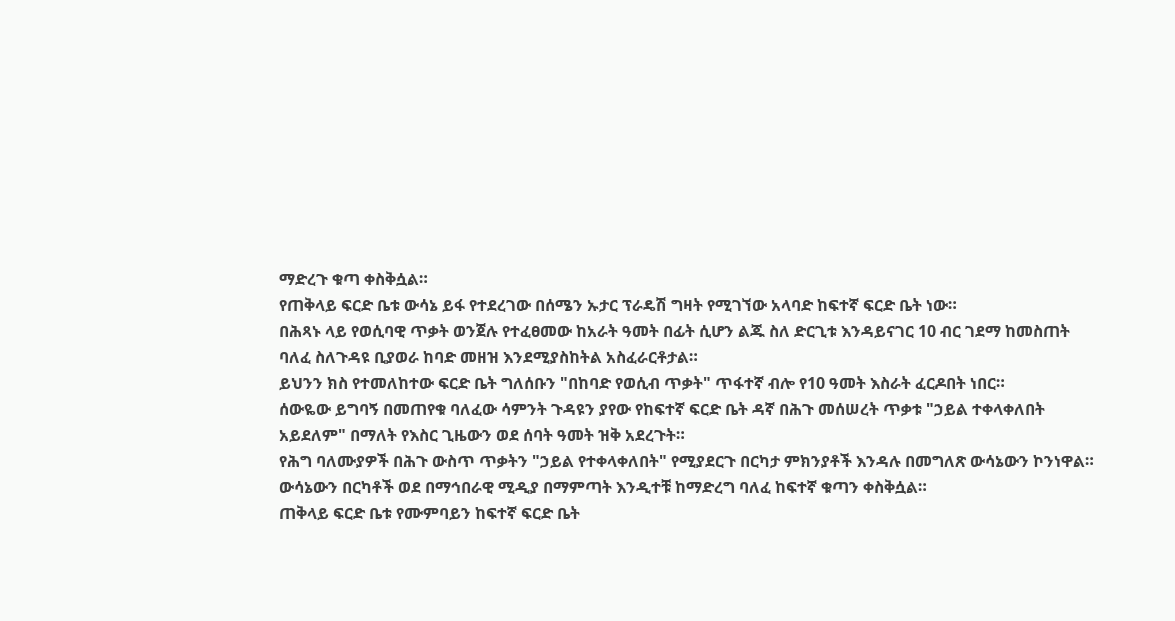ማድረጉ ቁጣ ቀስቅሷል።
የጠቅላይ ፍርድ ቤቱ ውሳኔ ይፋ የተደረገው በሰሜን ኡታር ፕራዴሽ ግዛት የሚገኘው አላባድ ከፍተኛ ፍርድ ቤት ነው።
በሕጻኑ ላይ የወሲባዊ ጥቃት ወንጀሉ የተፈፀመው ከአራት ዓመት በፊት ሲሆን ልጁ ስለ ድርጊቱ እንዳይናገር 10 ብር ገደማ ከመስጠት ባለፈ ስለጉዳዩ ቢያወራ ከባድ መዘዝ እንደሚያስከትል አስፈራርቶታል።
ይህንን ክስ የተመለከተው ፍርድ ቤት ግለሰቡን "በከባድ የወሲብ ጥቃት" ጥፋተኛ ብሎ የ10 ዓመት እስራት ፈርዶበት ነበር።
ሰውዬው ይግባኝ በመጠየቁ ባለፈው ሳምንት ጉዳዩን ያየው የከፍተኛ ፍርድ ቤት ዳኛ በሕጉ መሰሠረት ጥቃቱ "ኃይል ተቀላቀለበት አይደለም" በማለት የእስር ጊዜውን ወደ ሰባት ዓመት ዝቅ አደረጉት።
የሕግ ባለሙያዎች በሕጉ ውስጥ ጥቃትን "ኃይል የተቀላቀለበት" የሚያደርጉ በርካታ ምክንያቶች እንዳሉ በመግለጽ ውሳኔውን ኮንነዋል።
ውሳኔውን በርካቶች ወደ በማኅበራዊ ሚዲያ በማምጣት እንዲተቹ ከማድረግ ባለፈ ከፍተኛ ቁጣን ቀስቅሷል።
ጠቅላይ ፍርድ ቤቱ የሙምባይን ከፍተኛ ፍርድ ቤት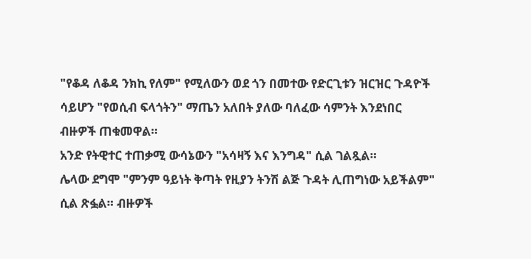"የቆዳ ለቆዳ ንክኪ የለም" የሚለውን ወደ ጎን በመተው የድርጊቱን ዝርዝር ጉዳዮች ሳይሆን "የወሲብ ፍላጎትን" ማጤን አለበት ያለው ባለፈው ሳምንት እንደነበር ብዙዎች ጠቁመዋል።
አንድ የትዊተር ተጠቃሚ ውሳኔውን "አሳዛኝ እና እንግዳ" ሲል ገልጿል።
ሌላው ደግሞ "ምንም ዓይነት ቅጣት የዚያን ትንሽ ልጅ ጉዳት ሊጠግነው አይችልም" ሲል ጽፏል። ብዙዎች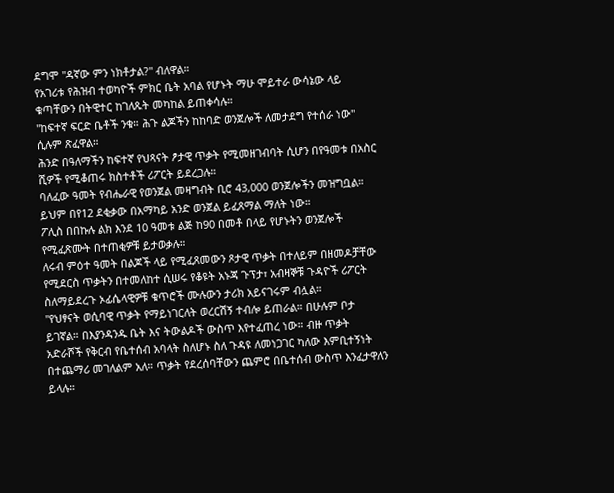ደግሞ "ዳኛው ምን ነክቶታል?" ብለዋል።
የአገሪቱ የሕዝብ ተወካዮች ምክር ቤት አባል የሆኑት ማሁ ሞይተራ ውሳኔው ላይ ቁጣቸውን በትዊተር ከገለጹት መካከል ይጠቀሳሉ።
"ከፍተኛ ፍርድ ቤቶች ንቁ። ሕጉ ልጆችን ከከባድ ወንጀሎች ለመታደግ የተሰራ ነው" ሲሉም ጽፈዋል።
ሕንድ በዓለማችን ከፍተኛ የህጻናት ፆታዊ ጥቃት የሚመዘገብባት ሲሆን በየዓመቱ በአስር ሺዎች የሚቆጠሩ ክስተቶች ሪፖርት ይደረጋሉ።
ባለፈው ዓመት የብሔራዊ የወንጀል መዛግብት ቢሮ 43,000 ወንጀሎችን መዝግቧል። ይህም በየ12 ደቂቃው በአማካይ አንድ ወንጀል ይፈጸማል ማለት ነው።
ፖሊስ በበኩሉ ልክ እንደ 10 ዓመቱ ልጅ ከ90 በመቶ በላይ የሆኑትን ወንጀሎች የሚፈጽሙት በተጠቂዎቹ ይታወቃሉ።
ለሩብ ምዕተ ዓመት በልጆች ላይ የሚፈጸመውን ጾታዊ ጥቃት በተለይም በዘመዶቻቸው የሚደርስ ጥቃትን በተመለከተ ሲሠሩ የቆዩት አኑጃ ጉፕታ፣ አብዛኞቹ ጉዳዮች ሪፖርት ስለማይደረጉ ኦፊሴላዊዎቹ ቁጥሮች ሙሉውን ታሪክ አይናገሩም ብሏል።
"የህፃናት ወሲባዊ ጥቃት የማይነገርለት ወረርሽኝ ተብሎ ይጠራል። በሁሉም ቦታ ይገኛል። በእያንዳንዱ ቤት እና ትውልዶች ውስጥ እየተፈጠረ ነው። ብዙ ጥቃት አድራሾች የቅርብ የቤተሰብ አባላት ስለሆኑ ስለ ጉዳዩ ለመነጋገር ካለው እምቢተኝነት በተጨማሪ መገለልም አለ። ጥቃት የደረሰባቸውን ጨምሮ በቤተሰብ ውስጥ እንፈታዋለን ይላሉ።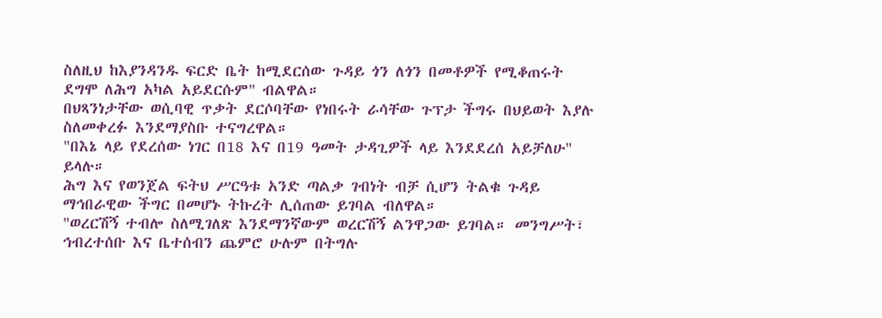ስለዚህ ከእያንዳንዱ ፍርድ ቤት ከሚደርሰው ጉዳይ ጎን ለጎን በመቶዎች የሚቆጠሩት ደግሞ ለሕግ አካል አይደርሱም" ብልዋል።
በህጻንነታቸው ወሲባዊ ጥቃት ደርሶባቸው የነበሩት ራሳቸው ጉፕታ ችግሩ በህይወት እያሉ ስለመቀረፉ እንደማያስቡ ተናግረዋል።
"በእኔ ላይ የደረሰው ነገር በ18 እና በ19 ዓመት ታዳጊዎች ላይ እንደደረሰ አይቻለሁ" ይላሉ።
ሕግ እና የወንጀል ፍትህ ሥርዓቱ አንድ ጣልቃ ገብነት ብቻ ሲሆን ትልቁ ጉዳይ ማኅበራዊው ችግር በመሆኑ ትኩረት ሊሰጠው ይገባል ብለዋል።
"ወረርሽኝ ተብሎ ስለሚገለጽ እንደማንኛውም ወረርሽኝ ልንዋጋው ይገባል። መንግሥት፣ ኅብረተሰቡ እና ቤተሰብን ጨምሮ ሁሉም በትግሉ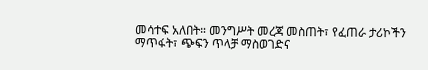መሳተፍ አለበት። መንግሥት መረጃ መስጠት፣ የፈጠራ ታሪኮችን ማጥፋት፣ ጭፍን ጥላቻ ማስወገድና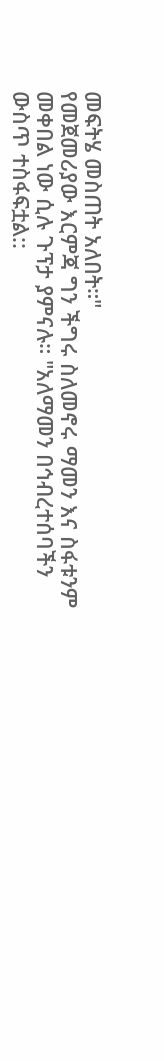መፍትሄ መስጠት አለበት።"
የመጀመሪያው እርምጃ ግን ችግሩ ስለመኖሩ ማመን እና ስፋቱንም መቀበል ነው ሲሉ ጉፕታ ያምናሉ። "አለማመን በኅብረተሰባችን ውስጥ ተስፋፍቷል::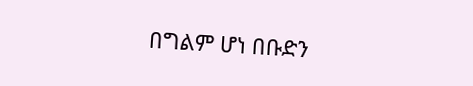በግልም ሆነ በቡድን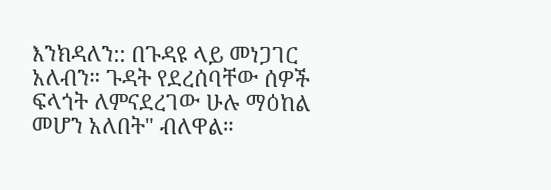እንክዳለን:: በጉዳዩ ላይ መነጋገር አለብን። ጉዳት የደረሰባቸው ሰዎች ፍላጎት ለምናደረገው ሁሉ ማዕከል መሆን አለበት" ብለዋል።